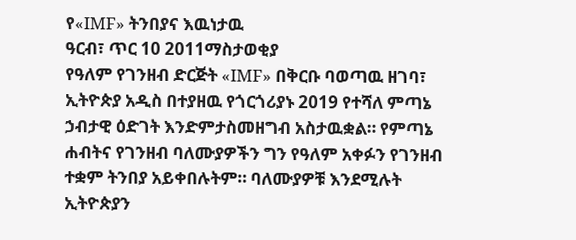የ«IMF» ትንበያና እዉነታዉ
ዓርብ፣ ጥር 10 2011ማስታወቂያ
የዓለም የገንዘብ ድርጅት «IMF» በቅርቡ ባወጣዉ ዘገባ፣ ኢትዮጵያ አዲስ በተያዘዉ የጎርጎሪያኑ 2019 የተሻለ ምጣኔ ኃብታዊ ዕድገት እንድምታስመዘግብ አስታዉቋል። የምጣኔ ሐብትና የገንዘብ ባለሙያዎችን ግን የዓለም አቀፉን የገንዘብ ተቋም ትንበያ አይቀበሉትም። ባለሙያዎቹ እንደሚሉት ኢትዮጵያን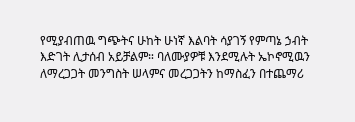የሚያብጠዉ ግጭትና ሁከት ሁነኛ እልባት ሳያገኝ የምጣኔ ኃብት እድገት ሊታሰብ አይቻልም። ባለሙያዎቹ እንደሚሉት ኤኮኖሚዉን ለማረጋጋት መንግስት ሠላምና መረጋጋትን ከማስፈን በተጨማሪ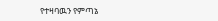የተዛባዉን የምጣኔ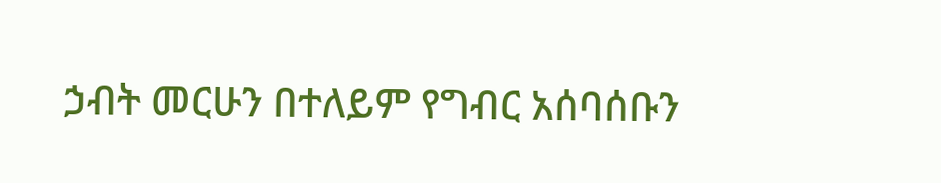ኃብት መርሁን በተለይም የግብር አሰባሰቡን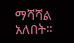ማሻሻል አለበት።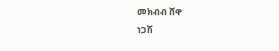መክብብ ሸዋ
ነጋሽ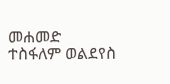መሐመድ
ተስፋለም ወልደየስ